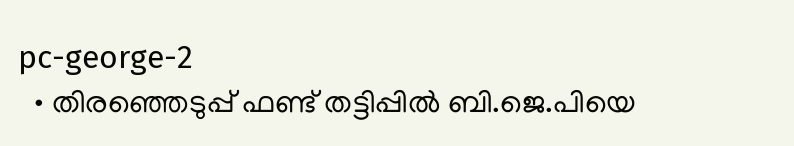pc-george-2
  • തിരഞ്ഞെടുപ്പ് ഫണ്ട് തട്ടിപ്പില്‍ ബി.ജെ.പിയെ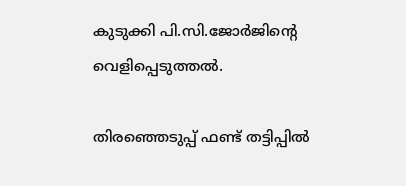കുടുക്കി പി.സി.ജോര്‍ജിന്റെ വെളിപ്പെടുത്തല്‍.

തിരഞ്ഞെടുപ്പ് ഫണ്ട് തട്ടിപ്പില്‍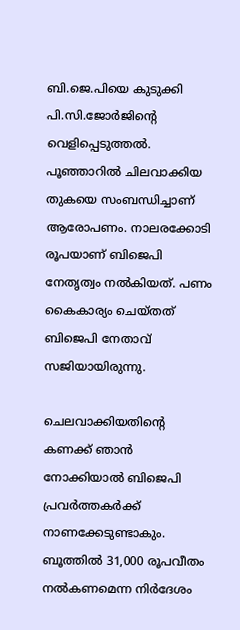ബി.ജെ.പിയെ കുടുക്കി പി.സി.ജോര്‍ജിന്റെ വെളിപ്പെടുത്തല്‍. പൂഞ്ഞാറില്‍ ചിലവാക്കിയ തുകയെ സംബന്ധിച്ചാണ് ആരോപണം. നാലരക്കോടി രൂപയാണ് ബിജെപി നേതൃത്വം നല്‍കിയത്. പണം കൈകാര്യം ചെയ്തത് ബിജെപി നേതാവ് സജിയായിരുന്നു.

ചെലവാക്കിയതിന്റെ കണക്ക് ഞാന്‍ നോക്കിയാല്‍ ബിജെപി പ്രവര്‍ത്തകര്‍ക്ക് നാണക്കേടുണ്ടാകും. ബൂത്തില്‍ 31,000 രൂപവീതം നല്‍കണമെന്ന നിര്‍ദേശം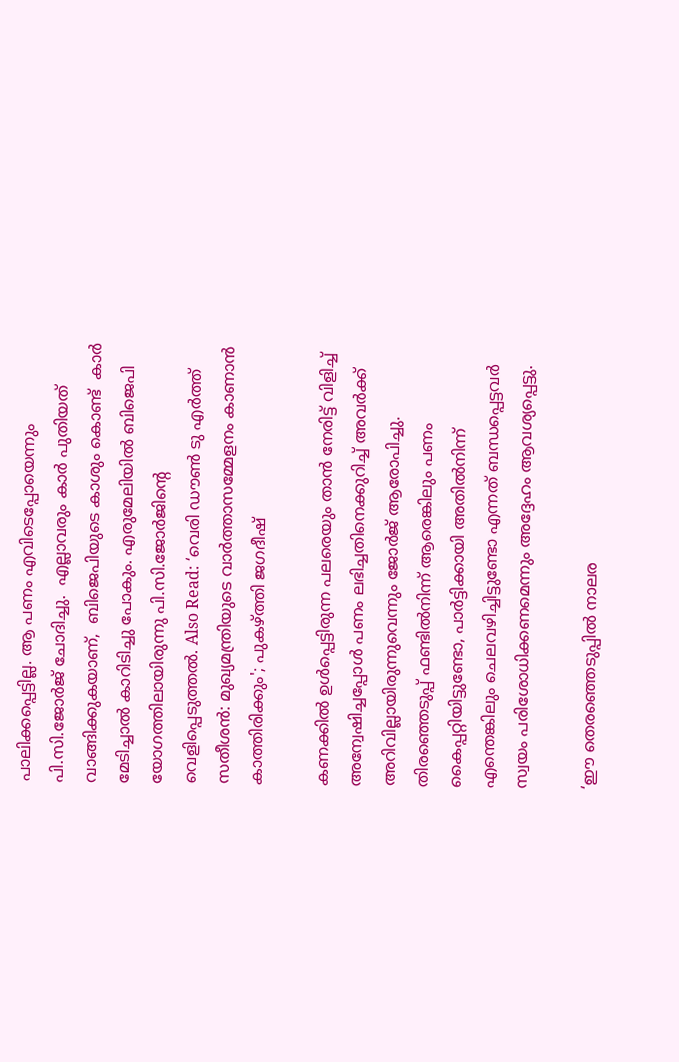പാലിക്കപ്പെട്ടില്ല. ആ പണം എവിടെപ്പോയെന്നും പി.സി.ജോര്‍ജ് ചോദിച്ചു.  എല്ലാവരും കാർ പുതിയത് വാങ്ങിക്കുകയാണ്,  ബിജെപിയുടെ കാശും കൊണ്ട്  കാർ മേടിച്ചാൽ കാറിടിച്ചു പോകും. എരുമേലിയില്‍ ബിജെപി യോഗത്തിലായിരുന്നു പി.സി.ജോര്‍ജിന്റെ വെളിപ്പെടുത്തല്‍. Also Read: ‘വെരി ഡൗൺ ടു എർത്ത് സതീശൻ: മുഖ്യമന്ത്രിയുടെ വാർത്താസമ്മേളനം കാണാൻ കാത്തിരിക്കും'; പുകഴ്ത്തി ജഗദീഷ്

കണക്കിൽ ഉൾപ്പെട്ടിരുന്ന പലരെയും താൻ നേരിട്ട് വിളിച്ച് അന്വേഷിച്ചപ്പോൾ പണം ലഭിച്ചതിനെക്കുറിച്ച് അവർക്ക് അറിവില്ലായിരുന്നുവെന്നും ജോർജ് ആരോപിച്ചു. തിരഞ്ഞെടുപ്പ് ഫണ്ടിൽനിന്ന് ആരെങ്കിലും പണം കൈപ്പറ്റിയിട്ടുണ്ടോ, പാർട്ടിക്കായി അതിൽനിന്ന് എന്തെങ്കിലും ചെലവഴിച്ചിട്ടുണ്ടോ എന്നത് ബന്ധപ്പെട്ടവർ സ്വയം പരിശോധിക്കണമെന്നും അദ്ദേഹം ആവശ്യപ്പെട്ടു.

‘ഈ തെരഞ്ഞെടുപ്പിൽ നാലര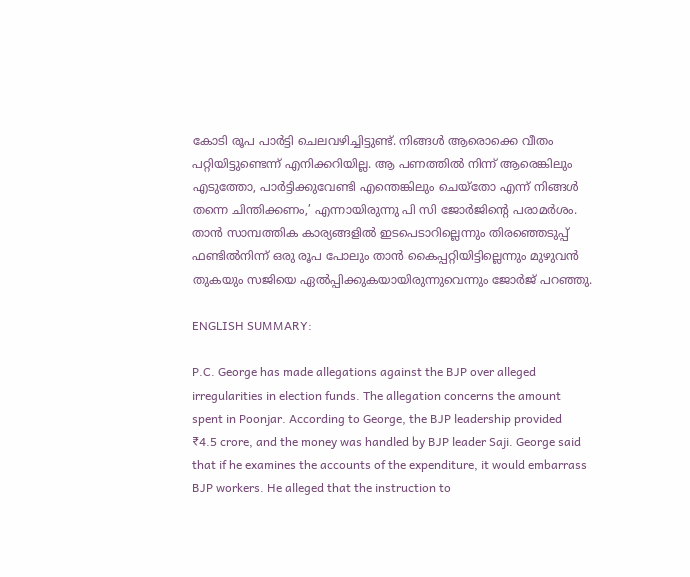കോടി രൂപ പാർട്ടി ചെലവഴിച്ചിട്ടുണ്ട്. നിങ്ങൾ ആരൊക്കെ വീതം പറ്റിയിട്ടുണ്ടെന്ന് എനിക്കറിയില്ല. ആ പണത്തിൽ നിന്ന് ആരെങ്കിലും എടുത്തോ, പാർട്ടിക്കുവേണ്ടി എന്തെങ്കിലും ചെയ്തോ എന്ന് നിങ്ങൾ തന്നെ ചിന്തിക്കണം,’ എന്നായിരുന്നു പി സി ജോർജിന്റെ പരാമർശം. താൻ സാമ്പത്തിക കാര്യങ്ങളിൽ ഇടപെടാറില്ലെന്നും തിരഞ്ഞെടുപ്പ് ഫണ്ടിൽനിന്ന് ഒരു രൂപ പോലും താൻ കൈപ്പറ്റിയിട്ടില്ലെന്നും മുഴുവൻ തുകയും സജിയെ ഏൽപ്പിക്കുകയായിരുന്നുവെന്നും ജോർജ് പറഞ്ഞു.

ENGLISH SUMMARY:

P.C. George has made allegations against the BJP over alleged irregularities in election funds. The allegation concerns the amount spent in Poonjar. According to George, the BJP leadership provided ₹4.5 crore, and the money was handled by BJP leader Saji. George said that if he examines the accounts of the expenditure, it would embarrass BJP workers. He alleged that the instruction to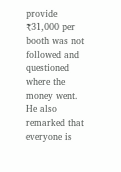provide ₹31,000 per booth was not followed and questioned where the money went. He also remarked that everyone is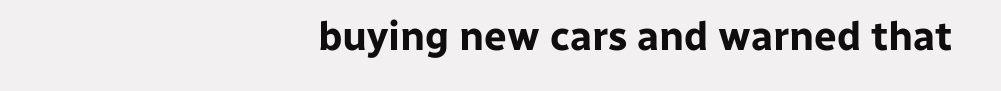buying new cars and warned that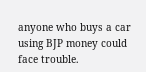anyone who buys a car using BJP money could face trouble.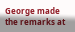George made the remarks at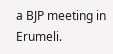a BJP meeting in Erumeli.